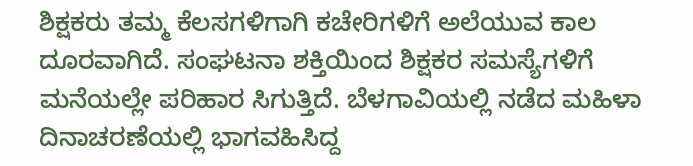ಶಿಕ್ಷಕರು ತಮ್ಮ ಕೆಲಸಗಳಿಗಾಗಿ ಕಚೇರಿಗಳಿಗೆ ಅಲೆಯುವ ಕಾಲ ದೂರವಾಗಿದೆ. ಸಂಘಟನಾ ಶಕ್ತಿಯಿಂದ ಶಿಕ್ಷಕರ ಸಮಸ್ಯೆಗಳಿಗೆ ಮನೆಯಲ್ಲೇ ಪರಿಹಾರ ಸಿಗುತ್ತಿದೆ. ಬೆಳಗಾವಿಯಲ್ಲಿ ನಡೆದ ಮಹಿಳಾ ದಿನಾಚರಣೆಯಲ್ಲಿ ಭಾಗವಹಿಸಿದ್ದ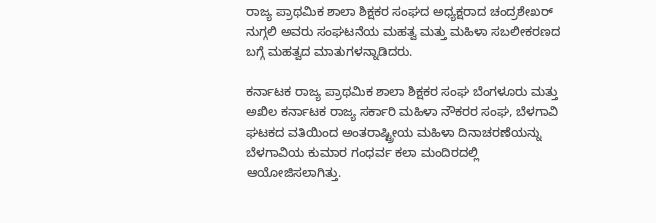ರಾಜ್ಯ ಪ್ರಾಥಮಿಕ ಶಾಲಾ ಶಿಕ್ಷಕರ ಸಂಘದ ಅಧ್ಯಕ್ಷರಾದ ಚಂದ್ರಶೇಖರ್ ನುಗ್ಗಲಿ ಅವರು ಸಂಘಟನೆಯ ಮಹತ್ವ ಮತ್ತು ಮಹಿಳಾ ಸಬಲೀಕರಣದ ಬಗ್ಗೆ ಮಹತ್ವದ ಮಾತುಗಳನ್ನಾಡಿದರು.

ಕರ್ನಾಟಕ ರಾಜ್ಯ ಪ್ರಾಥಮಿಕ ಶಾಲಾ ಶಿಕ್ಷಕರ ಸಂಘ ಬೆಂಗಳೂರು ಮತ್ತು ಅಖಿಲ ಕರ್ನಾಟಕ ರಾಜ್ಯ ಸರ್ಕಾರಿ ಮಹಿಳಾ ನೌಕರರ ಸಂಘ, ಬೆಳಗಾವಿ ಘಟಕದ ವತಿಯಿಂದ ಅಂತರಾಷ್ಟ್ರೀಯ ಮಹಿಳಾ ದಿನಾಚರಣೆಯನ್ನು ಬೆಳಗಾವಿಯ ಕುಮಾರ ಗಂಧರ್ವ ಕಲಾ ಮಂದಿರದಲ್ಲಿ ಆಯೋಜಿಸಲಾಗಿತ್ತು.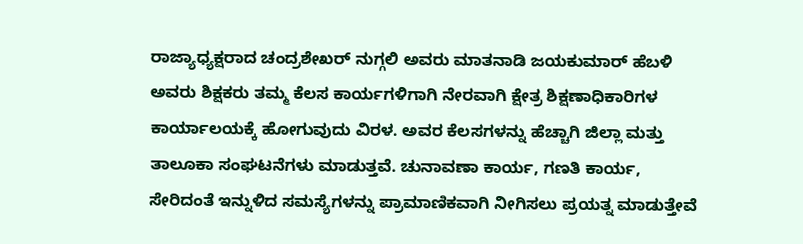ರಾಜ್ಯಾಧ್ಯಕ್ಷರಾದ ಚಂದ್ರಶೇಖರ್ ನುಗ್ಗಲಿ ಅವರು ಮಾತನಾಡಿ ಜಯಕುಮಾರ್ ಹೆಬಳಿ ಅವರು ಶಿಕ್ಷಕರು ತಮ್ಮ ಕೆಲಸ ಕಾರ್ಯಗಳಿಗಾಗಿ ನೇರವಾಗಿ ಕ್ಷೇತ್ರ ಶಿಕ್ಷಣಾಧಿಕಾರಿಗಳ ಕಾರ್ಯಾಲಯಕ್ಕೆ ಹೋಗುವುದು ವಿರಳ. ಅವರ ಕೆಲಸಗಳನ್ನು ಹೆಚ್ಚಾಗಿ ಜಿಲ್ಲಾ ಮತ್ತು ತಾಲೂಕಾ ಸಂಘಟನೆಗಳು ಮಾಡುತ್ತವೆ. ಚುನಾವಣಾ ಕಾರ್ಯ, ಗಣತಿ ಕಾರ್ಯ, ಸೇರಿದಂತೆ ಇನ್ನುಳಿದ ಸಮಸ್ಯೆಗಳನ್ನು ಪ್ರಾಮಾಣಿಕವಾಗಿ ನೀಗಿಸಲು ಪ್ರಯತ್ನ ಮಾಡುತ್ತೇವೆ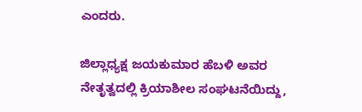ಎಂದರು.

ಜಿಲ್ಲಾಧ್ಯಕ್ಷ ಜಯಕುಮಾರ ಹೆಬಳಿ ಅವರ ನೇತೃತ್ವದಲ್ಲಿ ಕ್ರಿಯಾಶೀಲ ಸಂಘಟನೆಯಿದ್ದು,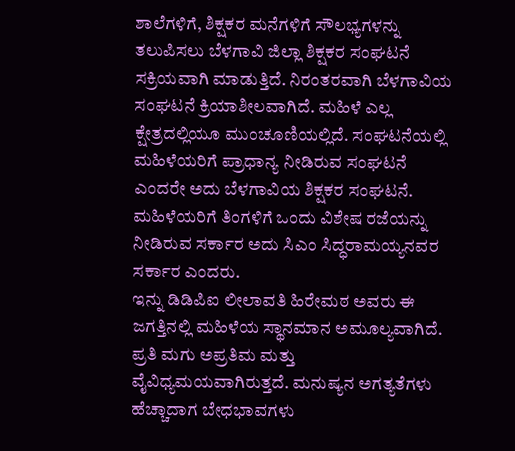ಶಾಲೆಗಳಿಗೆ, ಶಿಕ್ಷಕರ ಮನೆಗಳಿಗೆ ಸೌಲಭ್ಯಗಳನ್ನು ತಲುಪಿಸಲು ಬೆಳಗಾವಿ ಜಿಲ್ಲಾ ಶಿಕ್ಷಕರ ಸಂಘಟನೆ ಸಕ್ರಿಯವಾಗಿ ಮಾಡುತ್ತಿದೆ. ನಿರಂತರವಾಗಿ ಬೆಳಗಾವಿಯ ಸಂಘಟನೆ ಕ್ರಿಯಾಶೀಲವಾಗಿದೆ. ಮಹಿಳೆ ಎಲ್ಲ ಕ್ಷೇತ್ರದಲ್ಲಿಯೂ ಮುಂಚೂಣಿಯಲ್ಲಿದೆ. ಸಂಘಟನೆಯಲ್ಲಿ ಮಹಿಳೆಯರಿಗೆ ಪ್ರಾಧಾನ್ಯ ನೀಡಿರುವ ಸಂಘಟನೆ ಎಂದರೇ ಅದು ಬೆಳಗಾವಿಯ ಶಿಕ್ಷಕರ ಸಂಘಟನೆ. ಮಹಿಳೆಯರಿಗೆ ತಿಂಗಳಿಗೆ ಒಂದು ವಿಶೇಷ ರಜೆಯನ್ನು ನೀಡಿರುವ ಸರ್ಕಾರ ಅದು ಸಿಎಂ ಸಿದ್ಧರಾಮಯ್ಯನವರ ಸರ್ಕಾರ ಎಂದರು.
ಇನ್ನು ಡಿಡಿಪಿಐ ಲೀಲಾವತಿ ಹಿರೇಮಠ ಅವರು ಈ ಜಗತ್ತಿನಲ್ಲಿ ಮಹಿಳೆಯ ಸ್ಥಾನಮಾನ ಅಮೂಲ್ಯವಾಗಿದೆ. ಪ್ರತಿ ಮಗು ಅಪ್ರತಿಮ ಮತ್ತು ವೈವಿಧ್ಯಮಯವಾಗಿರುತ್ತದೆ. ಮನುಷ್ಯನ ಅಗತ್ಯತೆಗಳು ಹೆಚ್ಚಾದಾಗ ಬೇಧಭಾವಗಳು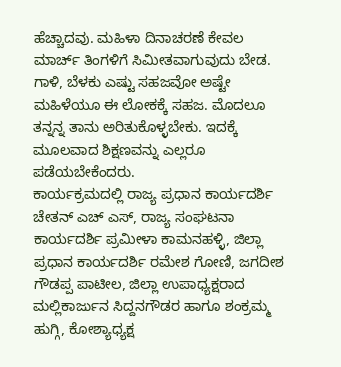ಹೆಚ್ಚಾದವು. ಮಹಿಳಾ ದಿನಾಚರಣೆ ಕೇವಲ ಮಾರ್ಚ್ ತಿಂಗಳಿಗೆ ಸಿಮೀತವಾಗುವುದು ಬೇಡ. ಗಾಳಿ, ಬೆಳಕು ಎಷ್ಟು ಸಹಜವೋ ಅಷ್ಟೇ ಮಹಿಳೆಯೂ ಈ ಲೋಕಕ್ಕೆ ಸಹಜ. ಮೊದಲೂ ತನ್ನನ್ನ ತಾನು ಅರಿತುಕೊಳ್ಳಬೇಕು. ಇದಕ್ಕೆ ಮೂಲವಾದ ಶಿಕ್ಷಣವನ್ನು ಎಲ್ಲರೂ ಪಡೆಯಬೇಕೆಂದರು.
ಕಾರ್ಯಕ್ರಮದಲ್ಲಿ ರಾಜ್ಯ ಪ್ರಧಾನ ಕಾರ್ಯದರ್ಶಿ ಚೇತನ್ ಎಚ್ ಎಸ್, ರಾಜ್ಯ ಸಂಘಟನಾ ಕಾರ್ಯದರ್ಶಿ ಪ್ರಮೀಳಾ ಕಾಮನಹಳ್ಳಿ, ಜಿಲ್ಲಾ ಪ್ರಧಾನ ಕಾರ್ಯದರ್ಶಿ ರಮೇಶ ಗೋಣಿ, ಜಗದೀಶ ಗೌಡಪ್ಪ ಪಾಟೀಲ, ಜಿಲ್ಲಾ ಉಪಾಧ್ಯಕ್ಷರಾದ ಮಲ್ಲಿಕಾರ್ಜುನ ಸಿದ್ದನಗೌಡರ ಹಾಗೂ ಶಂಕ್ರಮ್ಮ ಹುಗ್ಗಿ, ಕೋಶ್ಯಾಧ್ಯಕ್ಷ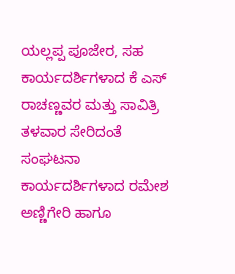ಯಲ್ಲಪ್ಪ ಪೂಜೇರ, ಸಹ ಕಾರ್ಯದರ್ಶಿಗಳಾದ ಕೆ ಎಸ್ ರಾಚಣ್ಣವರ ಮತ್ತು ಸಾವಿತ್ರಿ ತಳವಾರ ಸೇರಿದಂತೆ ಸಂಘಟನಾ ಕಾರ್ಯದರ್ಶಿಗಳಾದ ರಮೇಶ ಅಣ್ಣಿಗೇರಿ ಹಾಗೂ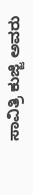ಸಾವಿತ್ರಿ ಕುಜ್ಜಿ ಅವರು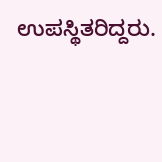ಉಪಸ್ಥಿತರಿದ್ದರು.